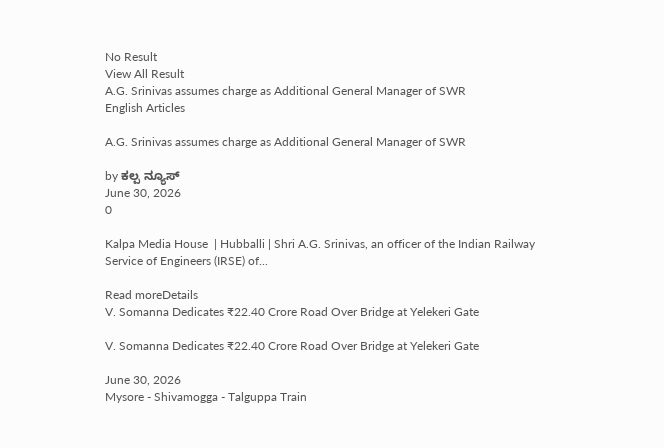No Result
View All Result
A.G. Srinivas assumes charge as Additional General Manager of SWR
English Articles

A.G. Srinivas assumes charge as Additional General Manager of SWR

by ಕಲ್ಪ ನ್ಯೂಸ್
June 30, 2026
0

Kalpa Media House  | Hubballi | Shri A.G. Srinivas, an officer of the Indian Railway Service of Engineers (IRSE) of...

Read moreDetails
V. Somanna Dedicates ₹22.40 Crore Road Over Bridge at Yelekeri Gate

V. Somanna Dedicates ₹22.40 Crore Road Over Bridge at Yelekeri Gate

June 30, 2026
Mysore - Shivamogga - Talguppa Train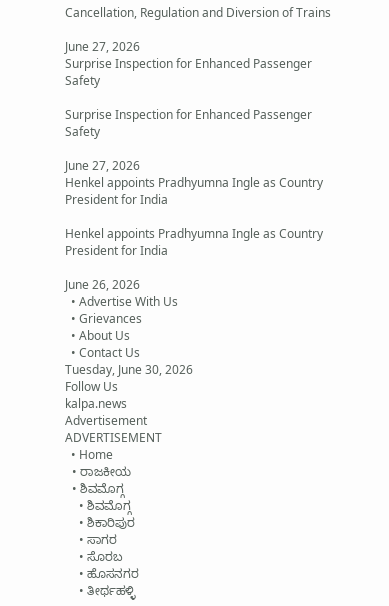Cancellation, Regulation and Diversion of Trains

June 27, 2026
Surprise Inspection for Enhanced Passenger Safety

Surprise Inspection for Enhanced Passenger Safety

June 27, 2026
Henkel appoints Pradhyumna Ingle as Country President for India

Henkel appoints Pradhyumna Ingle as Country President for India

June 26, 2026
  • Advertise With Us
  • Grievances
  • About Us
  • Contact Us
Tuesday, June 30, 2026
Follow Us
kalpa.news
Advertisement
ADVERTISEMENT
  • Home
  • ರಾಜಕೀಯ
  • ಶಿವಮೊಗ್ಗ
    • ಶಿವಮೊಗ್ಗ
    • ಶಿಕಾರಿಪುರ
    • ಸಾಗರ
    • ಸೊರಬ
    • ಹೊಸನಗರ
    • ತೀರ್ಥಹಳ್ಳಿ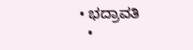• ಭದ್ರಾವತಿ
  •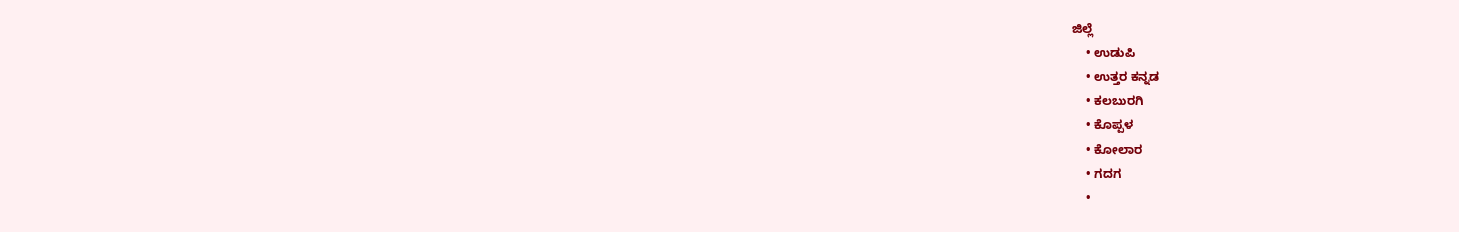ಜಿಲ್ಲೆ
    • ಉಡುಪಿ
    • ಉತ್ತರ ಕನ್ನಡ
    • ಕಲಬುರಗಿ
    • ಕೊಪ್ಪಳ
    • ಕೋಲಾರ
    • ಗದಗ
    •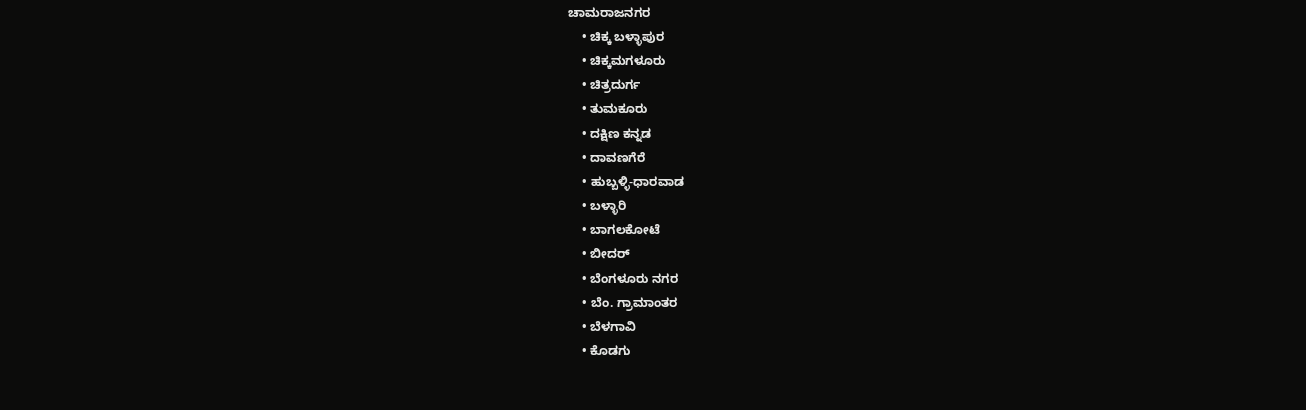ಚಾಮರಾಜನಗರ
    • ಚಿಕ್ಕ ಬಳ್ಳಾಪುರ
    • ಚಿಕ್ಕಮಗಳೂರು
    • ಚಿತ್ರದುರ್ಗ
    • ತುಮಕೂರು
    • ದಕ್ಷಿಣ ಕನ್ನಡ
    • ದಾವಣಗೆರೆ
    • ಹುಬ್ಬಳ್ಳಿ-ಧಾರವಾಡ
    • ಬಳ್ಳಾರಿ
    • ಬಾಗಲಕೋಟೆ
    • ಬೀದರ್
    • ಬೆಂಗಳೂರು ನಗರ
    • ಬೆಂ. ಗ್ರಾಮಾಂತರ
    • ಬೆಳಗಾವಿ
    • ಕೊಡಗು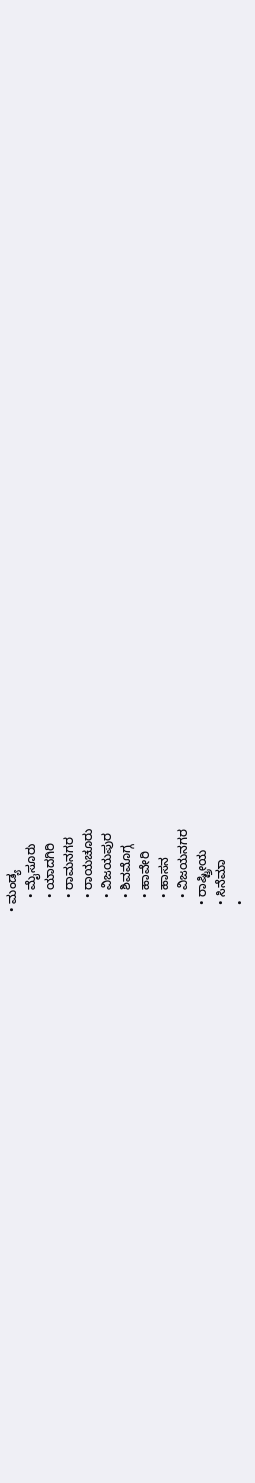• ಮಂಡ್ಯ
    • ಮೈಸೂರು
    • ಯಾದಗಿರಿ
    • ರಾಮನಗರ
    • ರಾಯಚೂರು
    • ವಿಜಯಪುರ
    • ಶಿವಮೊಗ್ಗ
    • ಹಾವೇರಿ
    • ಹಾಸನ
    • ವಿಜಯನಗರ
  • ರಾಷ್ಟ್ರೀಯ
  • ಸಿನೆಮಾ
  •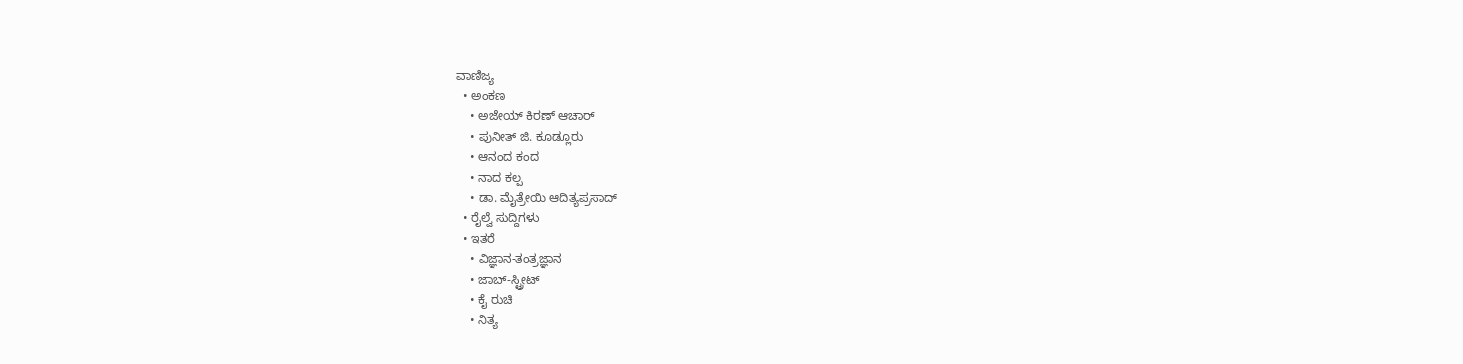ವಾಣಿಜ್ಯ
  • ಅಂಕಣ
    • ಅಜೇಯ್ ಕಿರಣ್ ಆಚಾರ್
    • ಪುನೀತ್ ಜಿ. ಕೂಡ್ಲೂರು
    • ಆನಂದ ಕಂದ
    • ನಾದ ಕಲ್ಪ
    • ಡಾ. ಮೈತ್ರೇಯಿ ಆದಿತ್ಯಪ್ರಸಾದ್
  • ರೈಲ್ವೆ ಸುದ್ದಿಗಳು
  • ಇತರೆ
    • ವಿಜ್ಞಾನ-ತಂತ್ರಜ್ಞಾನ
    • ಜಾಬ್-ಸ್ಟ್ರೀಟ್
    • ಕೈ ರುಚಿ
    • ನಿತ್ಯ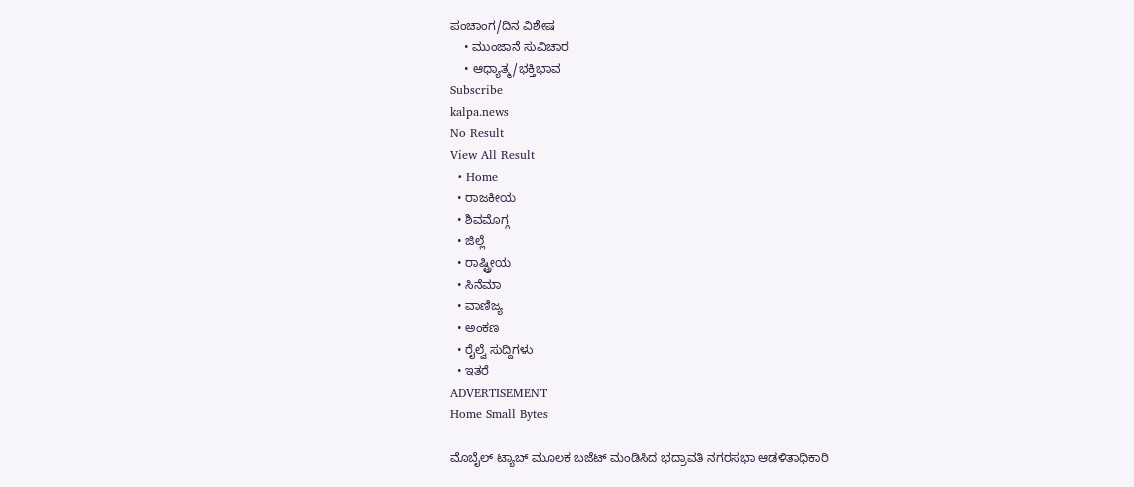ಪಂಚಾಂಗ/ದಿನ ವಿಶೇಷ
    • ಮುಂಜಾನೆ ಸುವಿಚಾರ
    • ಆಧ್ಯಾತ್ಮ/ಭಕ್ತಿಭಾವ
Subscribe
kalpa.news
No Result
View All Result
  • Home
  • ರಾಜಕೀಯ
  • ಶಿವಮೊಗ್ಗ
  • ಜಿಲ್ಲೆ
  • ರಾಷ್ಟ್ರೀಯ
  • ಸಿನೆಮಾ
  • ವಾಣಿಜ್ಯ
  • ಅಂಕಣ
  • ರೈಲ್ವೆ ಸುದ್ದಿಗಳು
  • ಇತರೆ
ADVERTISEMENT
Home Small Bytes

ಮೊಬೈಲ್ ಟ್ಯಾಬ್ ಮೂಲಕ ಬಜೆಟ್ ಮಂಡಿಸಿದ ಭದ್ರಾವತಿ ನಗರಸಭಾ ಆಡಳಿತಾಧಿಕಾರಿ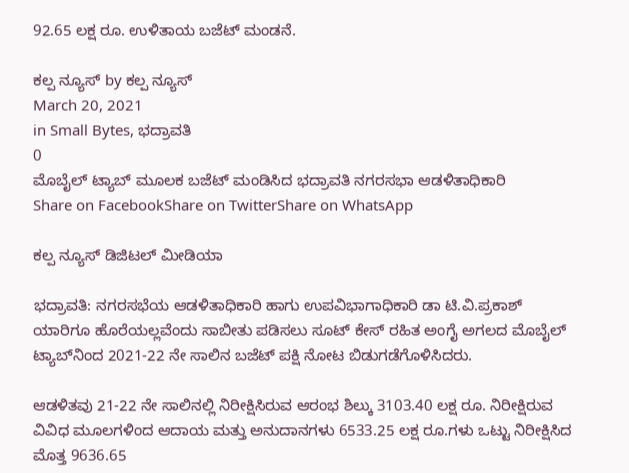92.65 ಲಕ್ಷ ರೂ. ಉಳಿತಾಯ ಬಜೆಟ್ ಮಂಡನೆ.

ಕಲ್ಪ ನ್ಯೂಸ್ by ಕಲ್ಪ ನ್ಯೂಸ್
March 20, 2021
in Small Bytes, ಭದ್ರಾವತಿ
0
ಮೊಬೈಲ್ ಟ್ಯಾಬ್ ಮೂಲಕ ಬಜೆಟ್ ಮಂಡಿಸಿದ ಭದ್ರಾವತಿ ನಗರಸಭಾ ಆಡಳಿತಾಧಿಕಾರಿ
Share on FacebookShare on TwitterShare on WhatsApp

ಕಲ್ಪ ನ್ಯೂಸ್ ಡಿಜಿಟಲ್ ಮೀಡಿಯಾ

ಭದ್ರಾವತಿ: ನಗರಸಭೆಯ ಆಡಳಿತಾಧಿಕಾರಿ ಹಾಗು ಉಪವಿಭಾಗಾಧಿಕಾರಿ ಡಾ ಟಿ.ವಿ.ಪ್ರಕಾಶ್ ಯಾರಿಗೂ ಹೊರೆಯಲ್ಲವೆಂದು ಸಾಬೀತು ಪಡಿಸಲು ಸೂಟ್ ಕೇಸ್ ರಹಿತ ಅಂಗೈ ಅಗಲದ ಮೊಬೈಲ್ ಟ್ಯಾಬ್‌ನಿಂದ 2021-22 ನೇ ಸಾಲಿನ ಬಜೆಟ್ ಪಕ್ಷಿ ನೋಟ ಬಿಡುಗಡೆಗೊಳಿಸಿದರು.

ಆಡಳಿತವು 21-22 ನೇ ಸಾಲಿನಲ್ಲಿ ನಿರೀಕ್ಷಿಸಿರುವ ಆರಂಭ ಶಿಲ್ಕು 3103.40 ಲಕ್ಷ ರೂ. ನಿರೀಕ್ಷಿರುವ ವಿವಿಧ ಮೂಲಗಳಿಂದ ಆದಾಯ ಮತ್ತು ಅನುದಾನಗಳು 6533.25 ಲಕ್ಷ ರೂ.ಗಳು ಒಟ್ಟು ನಿರೀಕ್ಷಿಸಿದ ಮೊತ್ತ 9636.65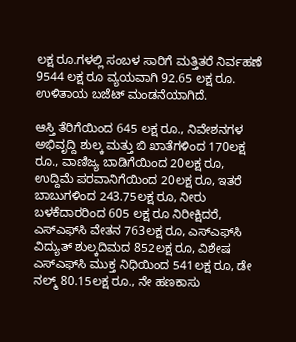ಲಕ್ಷ ರೂ.ಗಳಲ್ಲಿ ಸಂಬಳ ಸಾರಿಗೆ ಮತ್ತಿತರೆ ನಿರ್ವಹಣೆ 9544 ಲಕ್ಷ ರೂ ವ್ಯಯವಾಗಿ 92.65 ಲಕ್ಷ ರೂ. ಉಳಿತಾಯ ಬಜೆಟ್ ಮಂಡನೆಯಾಗಿದೆ.

ಆಸ್ತಿ ತೆರಿಗೆಯಿಂದ 645 ಲಕ್ಷ ರೂ., ನಿವೇಶನಗಳ ಅಭಿವೃದ್ದಿ ಶುಲ್ಕ ಮತ್ತು ಬಿ ಖಾತೆಗಳಿಂದ 170ಲಕ್ಷ ರೂ., ವಾಣಿಜ್ಯ ಬಾಡಿಗೆಯಿಂದ 20ಲಕ್ಷ ರೂ, ಉದ್ದಿಮೆ ಪರವಾನಿಗೆಯಿಂದ 20ಲಕ್ಷ ರೂ, ಇತರೆ ಬಾಬುಗಳಿಂದ 243.75ಲಕ್ಷ ರೂ, ನೀರು ಬಳಕೆದಾರರಿಂದ 605 ಲಕ್ಷ ರೂ ನಿರೀಕ್ಷಿದರೆ, ಎಸ್‌ಎಫ್‌ಸಿ ವೇತನ 763ಲಕ್ಷ ರೂ, ಎಸ್‌ಎಫ್‌ಸಿ ವಿದ್ಯುತ್ ಶುಲ್ಕದಿಮದ 852ಲಕ್ಷ ರೂ, ವಿಶೇಷ ಎಸ್‌ಎಫ್‌ಸಿ ಮುಕ್ತ ನಿಧಿಯಿಂದ 541ಲಕ್ಷ ರೂ, ಡೇ ನಲ್ಮ್ 80.15ಲಕ್ಷ ರೂ., ನೇ ಹಣಕಾಸು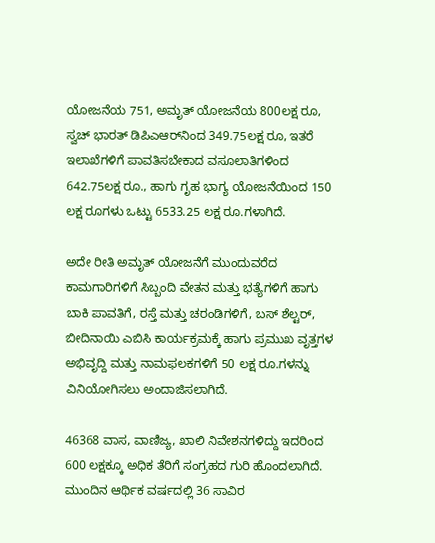ಯೋಜನೆಯ 751, ಅಮೃತ್ ಯೋಜನೆಯ 800ಲಕ್ಷ ರೂ, ಸ್ವಚ್ ಭಾರತ್ ಡಿಪಿಎಆರ್‌ನಿಂದ 349.75ಲಕ್ಷ ರೂ, ಇತರೆ ಇಲಾಖೆಗಳಿಗೆ ಪಾವತಿಸಬೇಕಾದ ವಸೂಲಾತಿಗಳಿಂದ 642.75ಲಕ್ಷ ರೂ., ಹಾಗು ಗೃಹ ಭಾಗ್ಯ ಯೋಜನೆಯಿಂದ 150 ಲಕ್ಷ ರೂಗಳು ಒಟ್ಟು 6533.25 ಲಕ್ಷ ರೂ.ಗಳಾಗಿದೆ.

ಅದೇ ರೀತಿ ಅಮೃತ್ ಯೋಜನೆಗೆ ಮುಂದುವರೆದ ಕಾಮಗಾರಿಗಳಿಗೆ ಸಿಬ್ಬಂದಿ ವೇತನ ಮತ್ತು ಭತ್ಯೆಗಳಿಗೆ ಹಾಗು ಬಾಕಿ ಪಾವತಿಗೆ, ರಸ್ತೆ ಮತ್ತು ಚರಂಡಿಗಳಿಗೆ, ಬಸ್ ಶೆಲ್ಟರ್, ಬೀದಿನಾಯಿ ಎಬಿಸಿ ಕಾರ್ಯಕ್ರಮಕ್ಕೆ ಹಾಗು ಪ್ರಮುಖ ವೃತ್ತಗಳ ಅಭಿವೃದ್ದಿ ಮತ್ತು ನಾಮಫಲಕಗಳಿಗೆ 50 ಲಕ್ಷ ರೂ.ಗಳನ್ನು ವಿನಿಯೋಗಿಸಲು ಅಂದಾಜಿಸಲಾಗಿದೆ.

46368 ವಾಸ, ವಾಣಿಜ್ಯ, ಖಾಲಿ ನಿವೇಶನಗಳಿದ್ದು ಇದರಿಂದ 600 ಲಕ್ಷಕ್ಕೂ ಅಧಿಕ ತೆರಿಗೆ ಸಂಗ್ರಹದ ಗುರಿ ಹೊಂದಲಾಗಿದೆ. ಮುಂದಿನ ಆರ್ಥಿಕ ವರ್ಷದಲ್ಲಿ 36 ಸಾವಿರ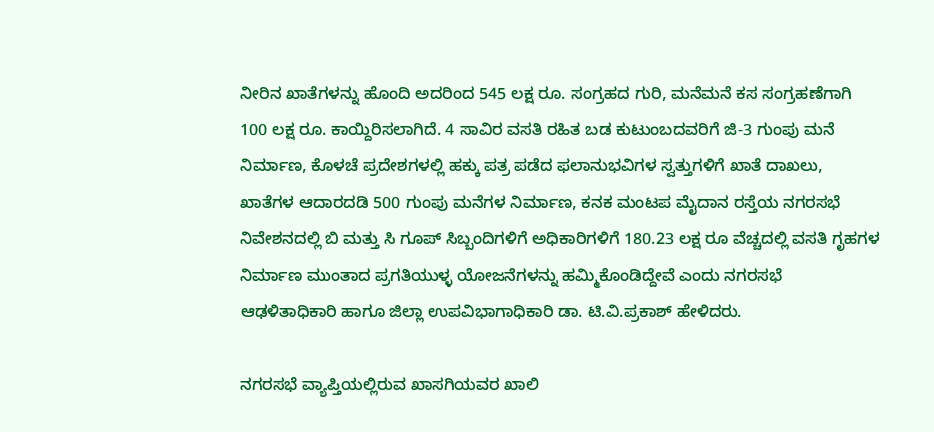ನೀರಿನ ಖಾತೆಗಳನ್ನು ಹೊಂದಿ ಅದರಿಂದ 545 ಲಕ್ಷ ರೂ. ಸಂಗ್ರಹದ ಗುರಿ, ಮನೆಮನೆ ಕಸ ಸಂಗ್ರಹಣೆಗಾಗಿ 100 ಲಕ್ಷ ರೂ. ಕಾಯ್ದಿರಿಸಲಾಗಿದೆ. 4 ಸಾವಿರ ವಸತಿ ರಹಿತ ಬಡ ಕುಟುಂಬದವರಿಗೆ ಜಿ-3 ಗುಂಪು ಮನೆ ನಿರ್ಮಾಣ, ಕೊಳಚೆ ಪ್ರದೇಶಗಳಲ್ಲಿ ಹಕ್ಕು ಪತ್ರ ಪಡೆದ ಫಲಾನುಭವಿಗಳ ಸ್ವತ್ತುಗಳಿಗೆ ಖಾತೆ ದಾಖಲು, ಖಾತೆಗಳ ಆದಾರದಡಿ 500 ಗುಂಪು ಮನೆಗಳ ನಿರ್ಮಾಣ, ಕನಕ ಮಂಟಪ ಮೈದಾನ ರಸ್ತೆಯ ನಗರಸಭೆ ನಿವೇಶನದಲ್ಲಿ ಬಿ ಮತ್ತು ಸಿ ಗೂಪ್ ಸಿಬ್ಬಂದಿಗಳಿಗೆ ಅಧಿಕಾರಿಗಳಿಗೆ 180.23 ಲಕ್ಷ ರೂ ವೆಚ್ಚದಲ್ಲಿ ವಸತಿ ಗೃಹಗಳ ನಿರ್ಮಾಣ ಮುಂತಾದ ಪ್ರಗತಿಯುಳ್ಳ ಯೋಜನೆಗಳನ್ನು ಹಮ್ಮಿಕೊಂಡಿದ್ದೇವೆ ಎಂದು ನಗರಸಭೆ ಆಢಳಿತಾಧಿಕಾರಿ ಹಾಗೂ ಜಿಲ್ಲಾ ಉಪವಿಭಾಗಾಧಿಕಾರಿ ಡಾ. ಟಿ.ವಿ.ಪ್ರಕಾಶ್ ಹೇಳಿದರು.

ನಗರಸಭೆ ವ್ಯಾಪ್ತಿಯಲ್ಲಿರುವ ಖಾಸಗಿಯವರ ಖಾಲಿ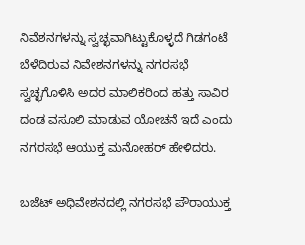ನಿವೆಶನಗಳನ್ನು ಸ್ವಚ್ಛವಾಗಿಟ್ಟುಕೊಳ್ಳದೆ ಗಿಡಗಂಟೆ ಬೆಳೆದಿರುವ ನಿವೇಶನಗಳನ್ನು ನಗರಸಭೆ ಸ್ವಚ್ಛಗೊಳಿಸಿ ಅದರ ಮಾಲಿಕರಿಂದ ಹತ್ತು ಸಾವಿರ ದಂಡ ವಸೂಲಿ ಮಾಡುವ ಯೋಚನೆ ಇದೆ ಎಂದು ನಗರಸಭೆ ಆಯುಕ್ತ ಮನೋಹರ್ ಹೇಳಿದರು.

ಬಜೆಟ್ ಅಧಿವೇಶನದಲ್ಲಿ ನಗರಸಭೆ ಪೌರಾಯುಕ್ತ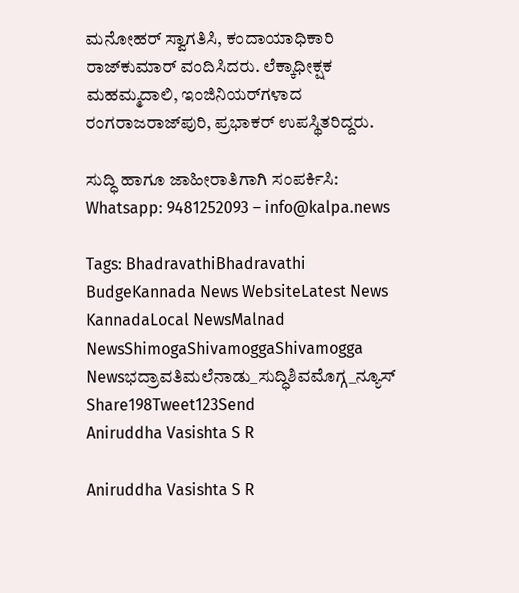ಮನೋಹರ್ ಸ್ವಾಗತಿಸಿ, ಕಂದಾಯಾಧಿಕಾರಿ ರಾಜ್‌ಕುಮಾರ್ ವಂದಿಸಿದರು. ಲೆಕ್ಕಾಧೀಕ್ಷಕ ಮಹಮ್ಮದಾಲಿ, ಇಂಜಿನಿಯರ್‌ಗಳಾದ ರಂಗರಾಜರಾಜ್‌ಪುರಿ, ಪ್ರಭಾಕರ್ ಉಪಸ್ಥಿತರಿದ್ದರು.

ಸುದ್ಧಿ ಹಾಗೂ ಜಾಹೀರಾತಿಗಾಗಿ ಸಂಪರ್ಕಿಸಿ: Whatsapp: 9481252093 – info@kalpa.news

Tags: BhadravathiBhadravathi BudgeKannada News WebsiteLatest News KannadaLocal NewsMalnad NewsShimogaShivamoggaShivamogga Newsಭದ್ರಾವತಿಮಲೆನಾಡು_ಸುದ್ಧಿಶಿವಮೊಗ್ಗ_ನ್ಯೂಸ್
Share198Tweet123Send
Aniruddha Vasishta S R

Aniruddha Vasishta S R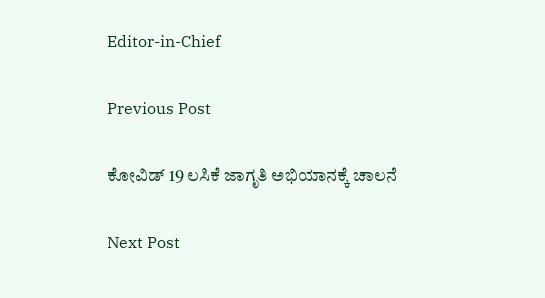Editor-in-Chief

Previous Post

ಕೋವಿಡ್ 19 ಲಸಿಕೆ ಜಾಗೃತಿ ಅಭಿಯಾನಕ್ಕೆ ಚಾಲನೆ

Next Post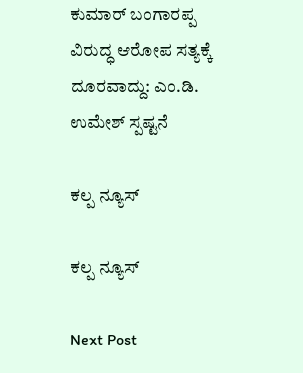ಕುಮಾರ್ ಬಂಗಾರಪ್ಪ ವಿರುದ್ಧ ಆರೋಪ ಸತ್ಯಕ್ಕೆ ದೂರವಾದ್ದು: ಎಂ.ಡಿ. ಉಮೇಶ್ ಸ್ಪಷ್ಟನೆ

ಕಲ್ಪ ನ್ಯೂಸ್

ಕಲ್ಪ ನ್ಯೂಸ್

Next Post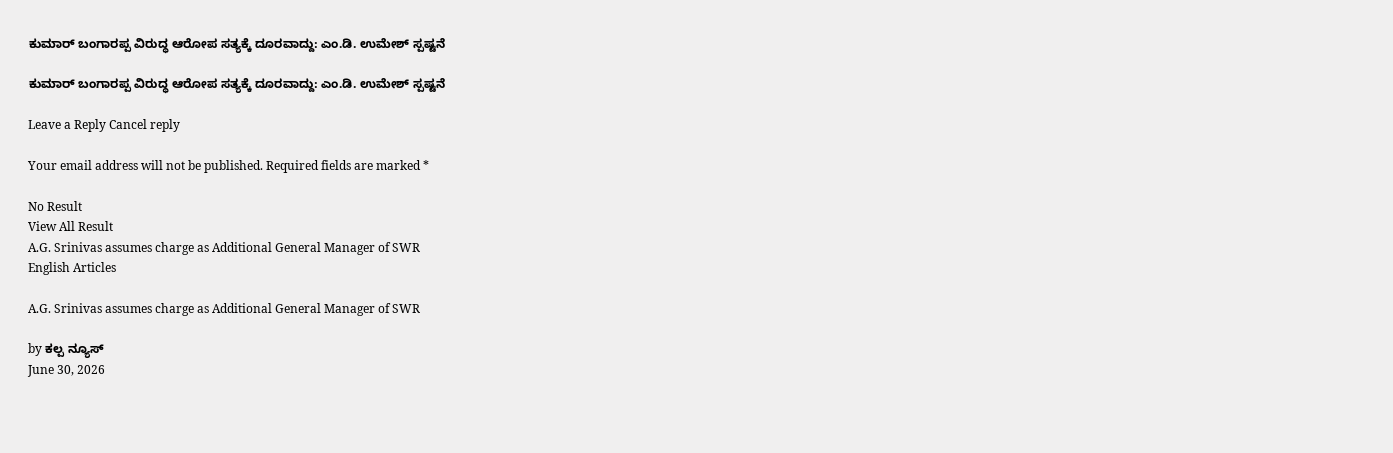ಕುಮಾರ್ ಬಂಗಾರಪ್ಪ ವಿರುದ್ಧ ಆರೋಪ ಸತ್ಯಕ್ಕೆ ದೂರವಾದ್ದು: ಎಂ.ಡಿ. ಉಮೇಶ್ ಸ್ಪಷ್ಟನೆ

ಕುಮಾರ್ ಬಂಗಾರಪ್ಪ ವಿರುದ್ಧ ಆರೋಪ ಸತ್ಯಕ್ಕೆ ದೂರವಾದ್ದು: ಎಂ.ಡಿ. ಉಮೇಶ್ ಸ್ಪಷ್ಟನೆ

Leave a Reply Cancel reply

Your email address will not be published. Required fields are marked *

No Result
View All Result
A.G. Srinivas assumes charge as Additional General Manager of SWR
English Articles

A.G. Srinivas assumes charge as Additional General Manager of SWR

by ಕಲ್ಪ ನ್ಯೂಸ್
June 30, 2026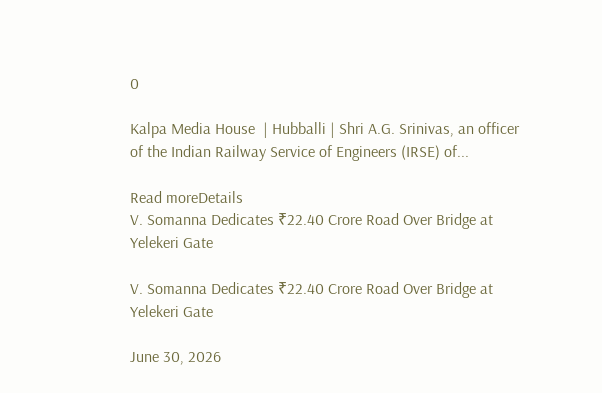0

Kalpa Media House  | Hubballi | Shri A.G. Srinivas, an officer of the Indian Railway Service of Engineers (IRSE) of...

Read moreDetails
V. Somanna Dedicates ₹22.40 Crore Road Over Bridge at Yelekeri Gate

V. Somanna Dedicates ₹22.40 Crore Road Over Bridge at Yelekeri Gate

June 30, 2026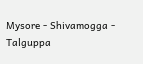Mysore - Shivamogga - Talguppa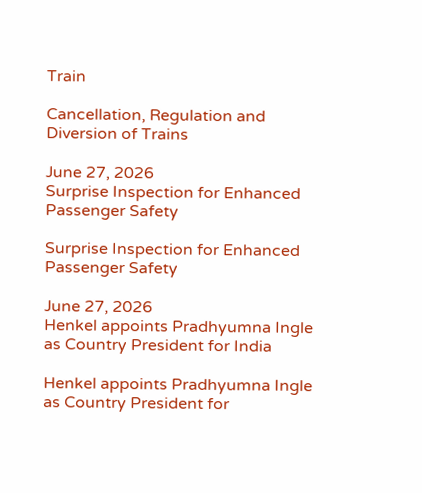Train

Cancellation, Regulation and Diversion of Trains

June 27, 2026
Surprise Inspection for Enhanced Passenger Safety

Surprise Inspection for Enhanced Passenger Safety

June 27, 2026
Henkel appoints Pradhyumna Ingle as Country President for India

Henkel appoints Pradhyumna Ingle as Country President for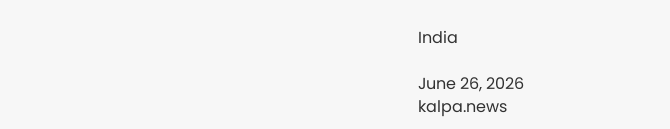India

June 26, 2026
kalpa.news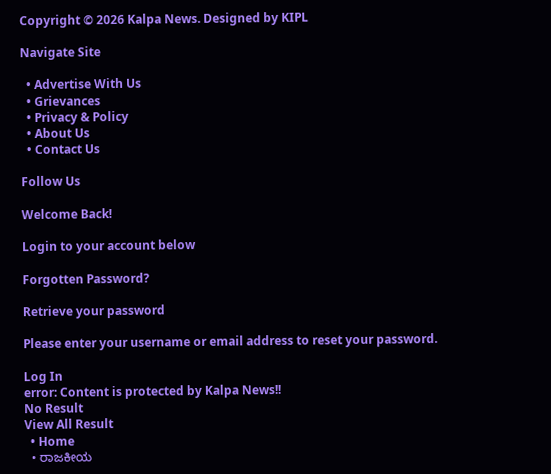Copyright © 2026 Kalpa News. Designed by KIPL

Navigate Site

  • Advertise With Us
  • Grievances
  • Privacy & Policy
  • About Us
  • Contact Us

Follow Us

Welcome Back!

Login to your account below

Forgotten Password?

Retrieve your password

Please enter your username or email address to reset your password.

Log In
error: Content is protected by Kalpa News!!
No Result
View All Result
  • Home
  • ರಾಜಕೀಯ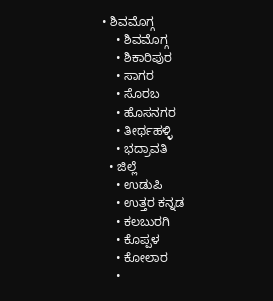• ಶಿವಮೊಗ್ಗ
    • ಶಿವಮೊಗ್ಗ
    • ಶಿಕಾರಿಪುರ
    • ಸಾಗರ
    • ಸೊರಬ
    • ಹೊಸನಗರ
    • ತೀರ್ಥಹಳ್ಳಿ
    • ಭದ್ರಾವತಿ
  • ಜಿಲ್ಲೆ
    • ಉಡುಪಿ
    • ಉತ್ತರ ಕನ್ನಡ
    • ಕಲಬುರಗಿ
    • ಕೊಪ್ಪಳ
    • ಕೋಲಾರ
    •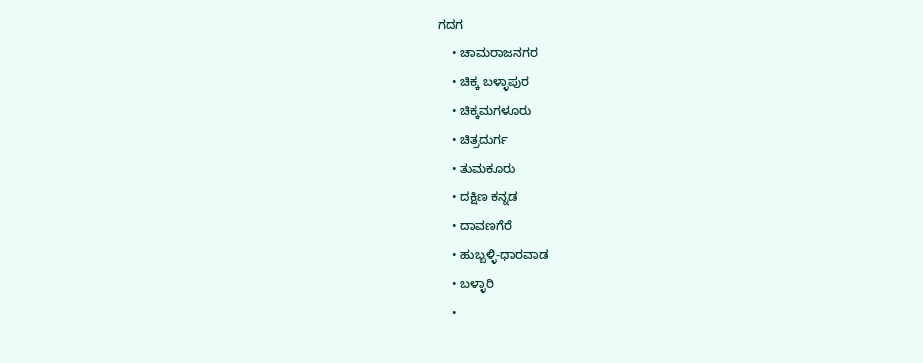ಗದಗ
    • ಚಾಮರಾಜನಗರ
    • ಚಿಕ್ಕ ಬಳ್ಳಾಪುರ
    • ಚಿಕ್ಕಮಗಳೂರು
    • ಚಿತ್ರದುರ್ಗ
    • ತುಮಕೂರು
    • ದಕ್ಷಿಣ ಕನ್ನಡ
    • ದಾವಣಗೆರೆ
    • ಹುಬ್ಬಳ್ಳಿ-ಧಾರವಾಡ
    • ಬಳ್ಳಾರಿ
    •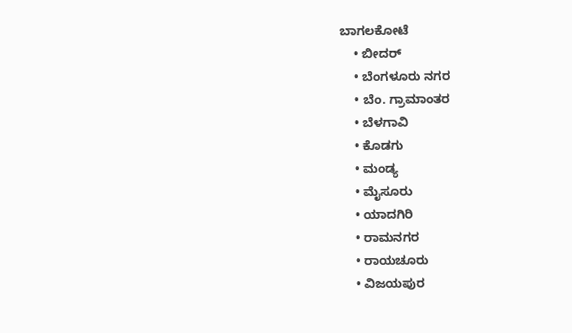ಬಾಗಲಕೋಟೆ
    • ಬೀದರ್
    • ಬೆಂಗಳೂರು ನಗರ
    • ಬೆಂ. ಗ್ರಾಮಾಂತರ
    • ಬೆಳಗಾವಿ
    • ಕೊಡಗು
    • ಮಂಡ್ಯ
    • ಮೈಸೂರು
    • ಯಾದಗಿರಿ
    • ರಾಮನಗರ
    • ರಾಯಚೂರು
    • ವಿಜಯಪುರ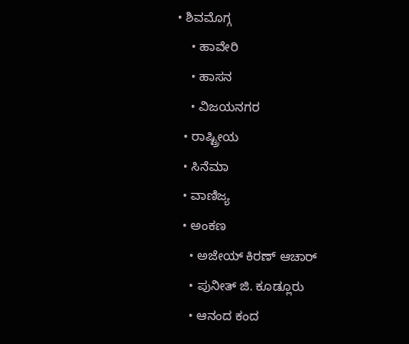• ಶಿವಮೊಗ್ಗ
    • ಹಾವೇರಿ
    • ಹಾಸನ
    • ವಿಜಯನಗರ
  • ರಾಷ್ಟ್ರೀಯ
  • ಸಿನೆಮಾ
  • ವಾಣಿಜ್ಯ
  • ಅಂಕಣ
    • ಅಜೇಯ್ ಕಿರಣ್ ಆಚಾರ್
    • ಪುನೀತ್ ಜಿ. ಕೂಡ್ಲೂರು
    • ಆನಂದ ಕಂದ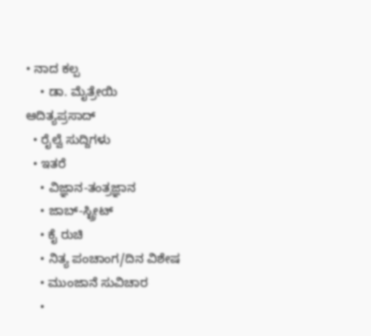• ನಾದ ಕಲ್ಪ
    • ಡಾ. ಮೈತ್ರೇಯಿ ಆದಿತ್ಯಪ್ರಸಾದ್
  • ರೈಲ್ವೆ ಸುದ್ದಿಗಳು
  • ಇತರೆ
    • ವಿಜ್ಞಾನ-ತಂತ್ರಜ್ಞಾನ
    • ಜಾಬ್-ಸ್ಟ್ರೀಟ್
    • ಕೈ ರುಚಿ
    • ನಿತ್ಯ ಪಂಚಾಂಗ/ದಿನ ವಿಶೇಷ
    • ಮುಂಜಾನೆ ಸುವಿಚಾರ
    •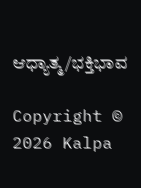ಆಧ್ಯಾತ್ಮ/ಭಕ್ತಿಭಾವ

Copyright © 2026 Kalpa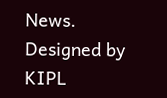News. Designed by KIPL